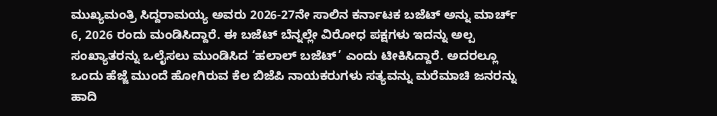ಮುಖ್ಯಮಂತ್ರಿ ಸಿದ್ದರಾಮಯ್ಯ ಅವರು 2026-27ನೇ ಸಾಲಿನ ಕರ್ನಾಟಕ ಬಜೆಟ್ ಅನ್ನು ಮಾರ್ಚ್ 6, 2026 ರಂದು ಮಂಡಿಸಿದ್ದಾರೆ. ಈ ಬಜೆಟ್ ಬೆನ್ನಲ್ಲೇ ವಿರೋಧ ಪಕ್ಷಗಳು ಇದನ್ನು ಅಲ್ಪ ಸಂಖ್ಯಾತರನ್ನು ಒಲೈಸಲು ಮುಂಡಿಸಿದ ‘ಹಲಾಲ್ ಬಜೆಟ್’ ಎಂದು ಟೀಕಿಸಿದ್ದಾರೆ. ಅದರಲ್ಲೂ ಒಂದು ಹೆಜ್ಜೆ ಮುಂದೆ ಹೋಗಿರುವ ಕೆಲ ಬಿಜೆಪಿ ನಾಯಕರುಗಳು ಸತ್ಯವನ್ನು ಮರೆಮಾಚಿ ಜನರನ್ನು ಹಾದಿ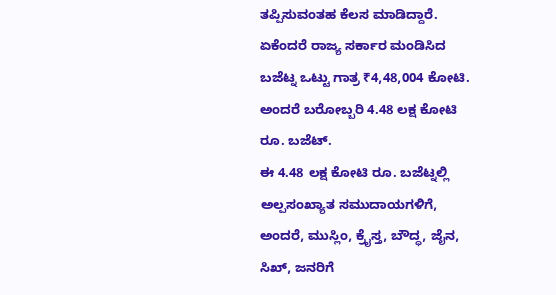ತಪ್ಪಿಸುವಂತಹ ಕೆಲಸ ಮಾಡಿದ್ದಾರೆ. ಏಕೆಂದರೆ ರಾಜ್ಯ ಸರ್ಕಾರ ಮಂಡಿಸಿದ ಬಜೆಟ್ನ ಒಟ್ಟು ಗಾತ್ರ ₹4,48,004 ಕೋಟಿ. ಅಂದರೆ ಬರೋಬ್ಬರಿ 4.48 ಲಕ್ಷ ಕೋಟಿ ರೂ. ಬಜೆಟ್.
ಈ 4.48 ಲಕ್ಷ ಕೋಟಿ ರೂ. ಬಜೆಟ್ನಲ್ಲಿ ಅಲ್ಪಸಂಖ್ಯಾತ ಸಮುದಾಯಗಳಿಗೆ, ಅಂದರೆ, ಮುಸ್ಲಿಂ, ಕ್ರೈಸ್ತ, ಬೌದ್ಧ, ಜೈನ, ಸಿಖ್, ಜನರಿಗೆ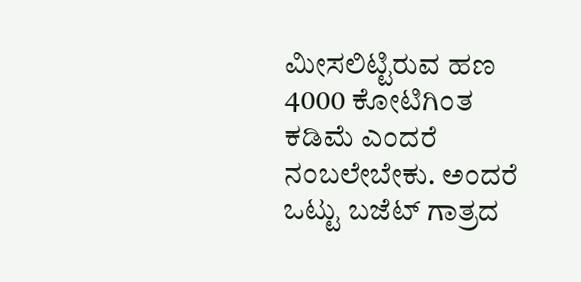ಮೀಸಲಿಟ್ಟಿರುವ ಹಣ 4000 ಕೋಟಿಗಿಂತ ಕಡಿಮೆ ಎಂದರೆ ನಂಬಲೇಬೇಕು. ಅಂದರೆ ಒಟ್ಟು ಬಜೆಟ್ ಗಾತ್ರದ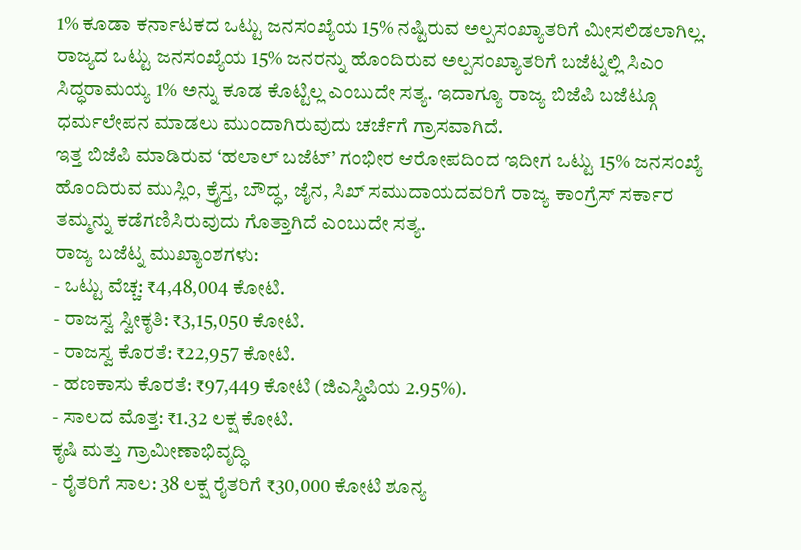1% ಕೂಡಾ ಕರ್ನಾಟಕದ ಒಟ್ಟು ಜನಸಂಖ್ಯೆಯ 15% ನಷ್ಟಿರುವ ಅಲ್ಪಸಂಖ್ಯಾತರಿಗೆ ಮೀಸಲಿಡಲಾಗಿಲ್ಲ.
ರಾಜ್ಯದ ಒಟ್ಟು ಜನಸಂಖ್ಯೆಯ 15% ಜನರನ್ನು ಹೊಂದಿರುವ ಅಲ್ಪಸಂಖ್ಯಾತರಿಗೆ ಬಜೆಟ್ನಲ್ಲಿ ಸಿಎಂ ಸಿದ್ಧರಾಮಯ್ಯ 1% ಅನ್ನು ಕೂಡ ಕೊಟ್ಟಿಲ್ಲ ಎಂಬುದೇ ಸತ್ಯ. ಇದಾಗ್ಯೂ ರಾಜ್ಯ ಬಿಜೆಪಿ ಬಜೆಟ್ಗೂ ಧರ್ಮಲೇಪನ ಮಾಡಲು ಮುಂದಾಗಿರುವುದು ಚರ್ಚೆಗೆ ಗ್ರಾಸವಾಗಿದೆ.
ಇತ್ತ ಬಿಜೆಪಿ ಮಾಡಿರುವ ‘ಹಲಾಲ್ ಬಜೆಟ್’ ಗಂಭೀರ ಆರೋಪದಿಂದ ಇದೀಗ ಒಟ್ಟು 15% ಜನಸಂಖ್ಯೆ ಹೊಂದಿರುವ ಮುಸ್ಲಿಂ, ಕ್ರೈಸ್ತ, ಬೌದ್ಧ, ಜೈನ, ಸಿಖ್ ಸಮುದಾಯದವರಿಗೆ ರಾಜ್ಯ ಕಾಂಗ್ರೆಸ್ ಸರ್ಕಾರ ತಮ್ಮನ್ನು ಕಡೆಗಣಿಸಿರುವುದು ಗೊತ್ತಾಗಿದೆ ಎಂಬುದೇ ಸತ್ಯ.
ರಾಜ್ಯ ಬಜೆಟ್ನ ಮುಖ್ಯಾಂಶಗಳು:
- ಒಟ್ಟು ವೆಚ್ಚ: ₹4,48,004 ಕೋಟಿ.
- ರಾಜಸ್ವ ಸ್ವೀಕೃತಿ: ₹3,15,050 ಕೋಟಿ.
- ರಾಜಸ್ವ ಕೊರತೆ: ₹22,957 ಕೋಟಿ.
- ಹಣಕಾಸು ಕೊರತೆ: ₹97,449 ಕೋಟಿ (ಜಿಎಸ್ಡಿಪಿಯ 2.95%).
- ಸಾಲದ ಮೊತ್ತ: ₹1.32 ಲಕ್ಷ ಕೋಟಿ.
ಕೃಷಿ ಮತ್ತು ಗ್ರಾಮೀಣಾಭಿವೃದ್ಧಿ
- ರೈತರಿಗೆ ಸಾಲ: 38 ಲಕ್ಷ ರೈತರಿಗೆ ₹30,000 ಕೋಟಿ ಶೂನ್ಯ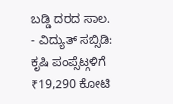ಬಡ್ಡಿ ದರದ ಸಾಲ.
- ವಿದ್ಯುತ್ ಸಬ್ಸಿಡಿ: ಕೃಷಿ ಪಂಪ್ಸೆಟ್ಗಳಿಗೆ ₹19,290 ಕೋಟಿ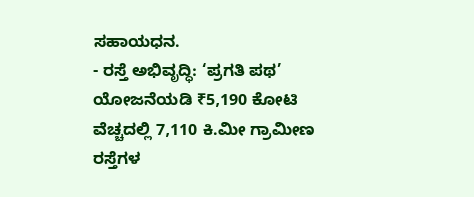ಸಹಾಯಧನ.
- ರಸ್ತೆ ಅಭಿವೃದ್ಧಿ: ‘ಪ್ರಗತಿ ಪಥ’ ಯೋಜನೆಯಡಿ ₹5,190 ಕೋಟಿ ವೆಚ್ಚದಲ್ಲಿ 7,110 ಕಿ.ಮೀ ಗ್ರಾಮೀಣ ರಸ್ತೆಗಳ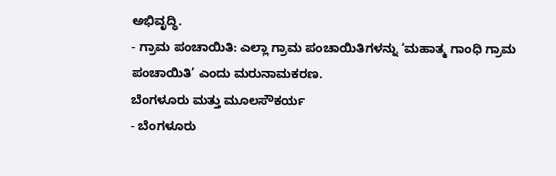ಅಭಿವೃದ್ಧಿ.
- ಗ್ರಾಮ ಪಂಚಾಯಿತಿ: ಎಲ್ಲಾ ಗ್ರಾಮ ಪಂಚಾಯಿತಿಗಳನ್ನು ‘ಮಹಾತ್ಮ ಗಾಂಧಿ ಗ್ರಾಮ ಪಂಚಾಯಿತಿ’ ಎಂದು ಮರುನಾಮಕರಣ.
ಬೆಂಗಳೂರು ಮತ್ತು ಮೂಲಸೌಕರ್ಯ
- ಬೆಂಗಳೂರು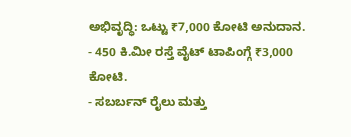ಅಭಿವೃದ್ಧಿ: ಒಟ್ಟು ₹7,000 ಕೋಟಿ ಅನುದಾನ.
- 450 ಕಿ.ಮೀ ರಸ್ತೆ ವೈಟ್ ಟಾಪಿಂಗ್ಗೆ ₹3,000 ಕೋಟಿ.
- ಸಬರ್ಬನ್ ರೈಲು ಮತ್ತು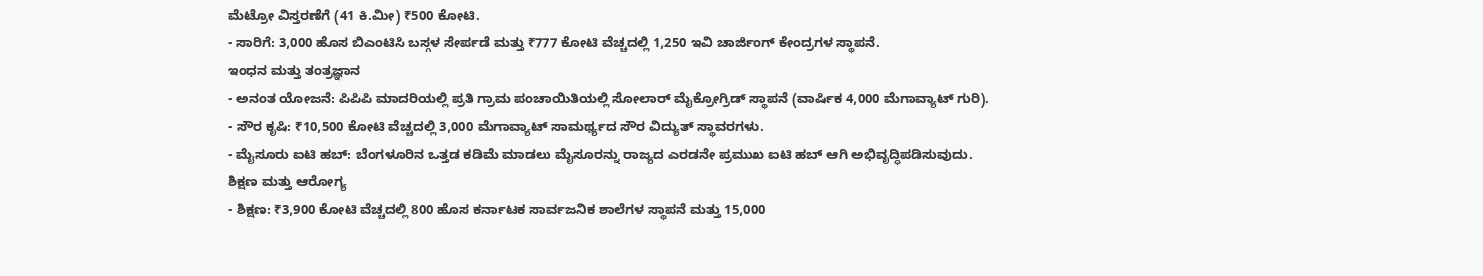ಮೆಟ್ರೋ ವಿಸ್ತರಣೆಗೆ (41 ಕಿ.ಮೀ) ₹500 ಕೋಟಿ.
- ಸಾರಿಗೆ: 3,000 ಹೊಸ ಬಿಎಂಟಿಸಿ ಬಸ್ಗಳ ಸೇರ್ಪಡೆ ಮತ್ತು ₹777 ಕೋಟಿ ವೆಚ್ಚದಲ್ಲಿ 1,250 ಇವಿ ಚಾರ್ಜಿಂಗ್ ಕೇಂದ್ರಗಳ ಸ್ಥಾಪನೆ.
ಇಂಧನ ಮತ್ತು ತಂತ್ರಜ್ಞಾನ
- ಅನಂತ ಯೋಜನೆ: ಪಿಪಿಪಿ ಮಾದರಿಯಲ್ಲಿ ಪ್ರತಿ ಗ್ರಾಮ ಪಂಚಾಯಿತಿಯಲ್ಲಿ ಸೋಲಾರ್ ಮೈಕ್ರೋಗ್ರಿಡ್ ಸ್ಥಾಪನೆ (ವಾರ್ಷಿಕ 4,000 ಮೆಗಾವ್ಯಾಟ್ ಗುರಿ).
- ಸೌರ ಕೃಷಿ: ₹10,500 ಕೋಟಿ ವೆಚ್ಚದಲ್ಲಿ 3,000 ಮೆಗಾವ್ಯಾಟ್ ಸಾಮರ್ಥ್ಯದ ಸೌರ ವಿದ್ಯುತ್ ಸ್ಥಾವರಗಳು.
- ಮೈಸೂರು ಐಟಿ ಹಬ್: ಬೆಂಗಳೂರಿನ ಒತ್ತಡ ಕಡಿಮೆ ಮಾಡಲು ಮೈಸೂರನ್ನು ರಾಜ್ಯದ ಎರಡನೇ ಪ್ರಮುಖ ಐಟಿ ಹಬ್ ಆಗಿ ಅಭಿವೃದ್ಧಿಪಡಿಸುವುದು.
ಶಿಕ್ಷಣ ಮತ್ತು ಆರೋಗ್ಯ
- ಶಿಕ್ಷಣ: ₹3,900 ಕೋಟಿ ವೆಚ್ಚದಲ್ಲಿ 800 ಹೊಸ ಕರ್ನಾಟಕ ಸಾರ್ವಜನಿಕ ಶಾಲೆಗಳ ಸ್ಥಾಪನೆ ಮತ್ತು 15,000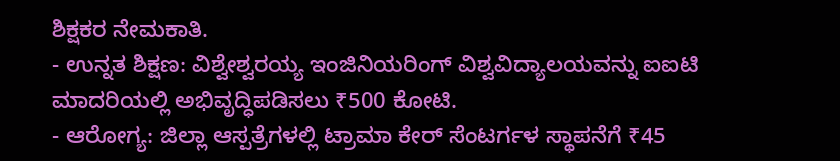ಶಿಕ್ಷಕರ ನೇಮಕಾತಿ.
- ಉನ್ನತ ಶಿಕ್ಷಣ: ವಿಶ್ವೇಶ್ವರಯ್ಯ ಇಂಜಿನಿಯರಿಂಗ್ ವಿಶ್ವವಿದ್ಯಾಲಯವನ್ನು ಐಐಟಿ ಮಾದರಿಯಲ್ಲಿ ಅಭಿವೃದ್ಧಿಪಡಿಸಲು ₹500 ಕೋಟಿ.
- ಆರೋಗ್ಯ: ಜಿಲ್ಲಾ ಆಸ್ಪತ್ರೆಗಳಲ್ಲಿ ಟ್ರಾಮಾ ಕೇರ್ ಸೆಂಟರ್ಗಳ ಸ್ಥಾಪನೆಗೆ ₹45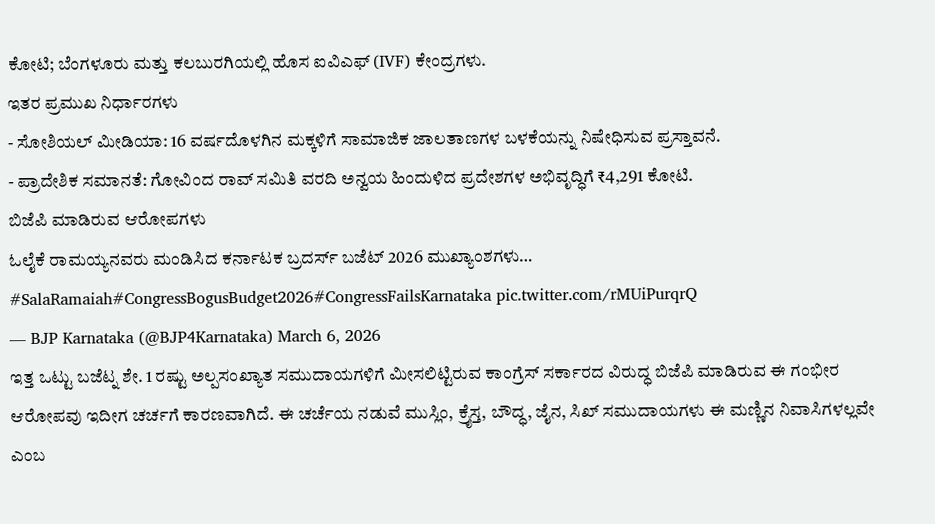ಕೋಟಿ; ಬೆಂಗಳೂರು ಮತ್ತು ಕಲಬುರಗಿಯಲ್ಲಿ ಹೊಸ ಐವಿಎಫ್ (IVF) ಕೇಂದ್ರಗಳು.
ಇತರ ಪ್ರಮುಖ ನಿರ್ಧಾರಗಳು
- ಸೋಶಿಯಲ್ ಮೀಡಿಯಾ: 16 ವರ್ಷದೊಳಗಿನ ಮಕ್ಕಳಿಗೆ ಸಾಮಾಜಿಕ ಜಾಲತಾಣಗಳ ಬಳಕೆಯನ್ನು ನಿಷೇಧಿಸುವ ಪ್ರಸ್ತಾವನೆ.
- ಪ್ರಾದೇಶಿಕ ಸಮಾನತೆ: ಗೋವಿಂದ ರಾವ್ ಸಮಿತಿ ವರದಿ ಅನ್ವಯ ಹಿಂದುಳಿದ ಪ್ರದೇಶಗಳ ಅಭಿವೃದ್ಧಿಗೆ ₹4,291 ಕೋಟಿ.
ಬಿಜೆಪಿ ಮಾಡಿರುವ ಆರೋಪಗಳು
ಓಲೈಕೆ ರಾಮಯ್ಯನವರು ಮಂಡಿಸಿದ ಕರ್ನಾಟಕ ಬ್ರದರ್ಸ್ ಬಜೆಟ್ 2026 ಮುಖ್ಯಾಂಶಗಳು…
#SalaRamaiah#CongressBogusBudget2026#CongressFailsKarnataka pic.twitter.com/rMUiPurqrQ
— BJP Karnataka (@BJP4Karnataka) March 6, 2026
ಇತ್ತ ಒಟ್ಟು ಬಜೆಟ್ನ ಶೇ. 1 ರಷ್ಟು ಅಲ್ಪಸಂಖ್ಯಾತ ಸಮುದಾಯಗಳಿಗೆ ಮೀಸಲಿಟ್ಟಿರುವ ಕಾಂಗ್ರೆಸ್ ಸರ್ಕಾರದ ವಿರುದ್ಧ ಬಿಜೆಪಿ ಮಾಡಿರುವ ಈ ಗಂಭೀರ ಆರೋಪವು ಇದೀಗ ಚರ್ಚಗೆ ಕಾರಣವಾಗಿದೆ. ಈ ಚರ್ಚೆಯ ನಡುವೆ ಮುಸ್ಲಿಂ, ಕ್ರೈಸ್ತ, ಬೌದ್ಧ, ಜೈನ, ಸಿಖ್ ಸಮುದಾಯಗಳು ಈ ಮಣ್ಣಿನ ನಿವಾಸಿಗಳಲ್ಲವೇ ಎಂಬ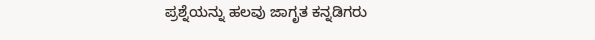ಪ್ರಶ್ನೆಯನ್ನು ಹಲವು ಜಾಗೃತ ಕನ್ನಡಿಗರು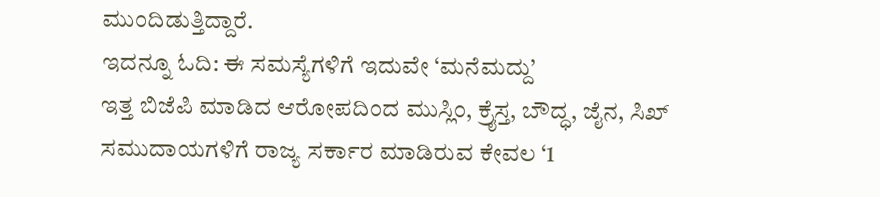ಮುಂದಿಡುತ್ತಿದ್ದಾರೆ.
ಇದನ್ನೂ ಓದಿ: ಈ ಸಮಸ್ಯೆಗಳಿಗೆ ಇದುವೇ ‘ಮನೆಮದ್ದು’
ಇತ್ತ ಬಿಜೆಪಿ ಮಾಡಿದ ಆರೋಪದಿಂದ ಮುಸ್ಲಿಂ, ಕ್ರೈಸ್ತ, ಬೌದ್ಧ, ಜೈನ, ಸಿಖ್ ಸಮುದಾಯಗಳಿಗೆ ರಾಜ್ಯ ಸರ್ಕಾರ ಮಾಡಿರುವ ಕೇವಲ ‘1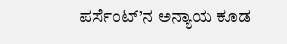ಪರ್ಸೆಂಟ್’ನ ಅನ್ಯಾಯ ಕೂಡ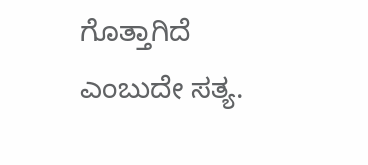ಗೊತ್ತಾಗಿದೆ ಎಂಬುದೇ ಸತ್ಯ.